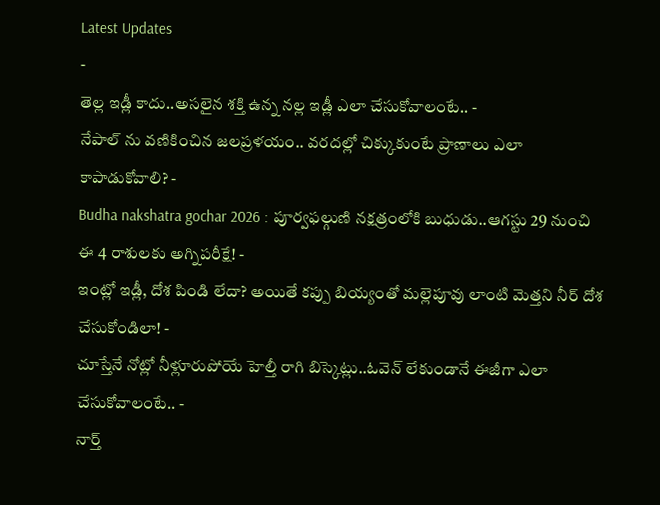Latest Updates
-
తెల్ల ఇడ్లీ కాదు..అసలైన శక్తి ఉన్న నల్ల ఇడ్లీ ఎలా చేసుకోవాలంటే.. -
నేపాల్ ను వణికించిన జలప్రళయం.. వరదల్లో చిక్కుకుంటే ప్రాణాలు ఎలా కాపాడుకోవాలి? -
Budha nakshatra gochar 2026 : పూర్వఫల్గుణి నక్షత్రంలోకి బుధుడు..ఆగస్టు 29 నుంచి ఈ 4 రాశులకు అగ్నిపరీక్షే! -
ఇంట్లో ఇడ్లీ, దోశ పిండి లేదా? అయితే కప్పు బియ్యంతో మల్లెపూవు లాంటి మెత్తని నీర్ దోశ చేసుకోండిలా! -
చూస్తేనే నోట్లో నీళ్లూరుపోయే హెల్తీ రాగి బిస్కెట్లు..ఓవెన్ లేకుండానే ఈజీగా ఎలా చేసుకోవాలంటే.. -
నార్త్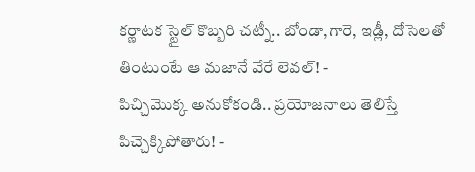కర్ణాటక స్టైల్ కొబ్బరి చట్నీ.. బోండా,గారె, ఇడ్లీ, దోసెలతో తింటుంటే ఆ మజానే వేరే లెవల్! -
పిచ్చిమొక్క అనుకోకండి.. ప్రయోజనాలు తెలిస్తే పిచ్చెక్కిపోతారు! -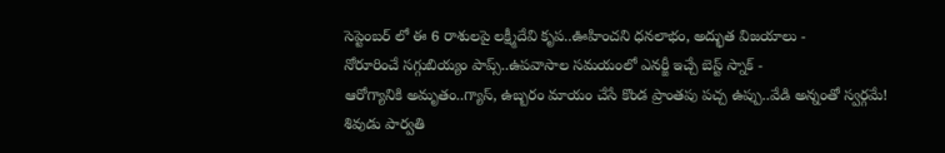సెప్టెంబర్ లో ఈ 6 రాశులపై లక్ష్మీదేవి కృప..ఊహించని ధనలాభం, అద్భుత విజయాలు -
నోరూరించే సగ్గుబియ్యం పాప్స్..ఉపవాసాల సమయంలో ఎనర్జీ ఇచ్చే బెస్ట్ స్నాక్ -
ఆరోగ్యానికి అమృతం..గ్యాస్, ఉబ్బరం మాయం చేసే కొండ ప్రాంతపు పచ్చ ఉప్పు..వేడి అన్నంతో స్వర్గమే!
శివుడు పార్వతి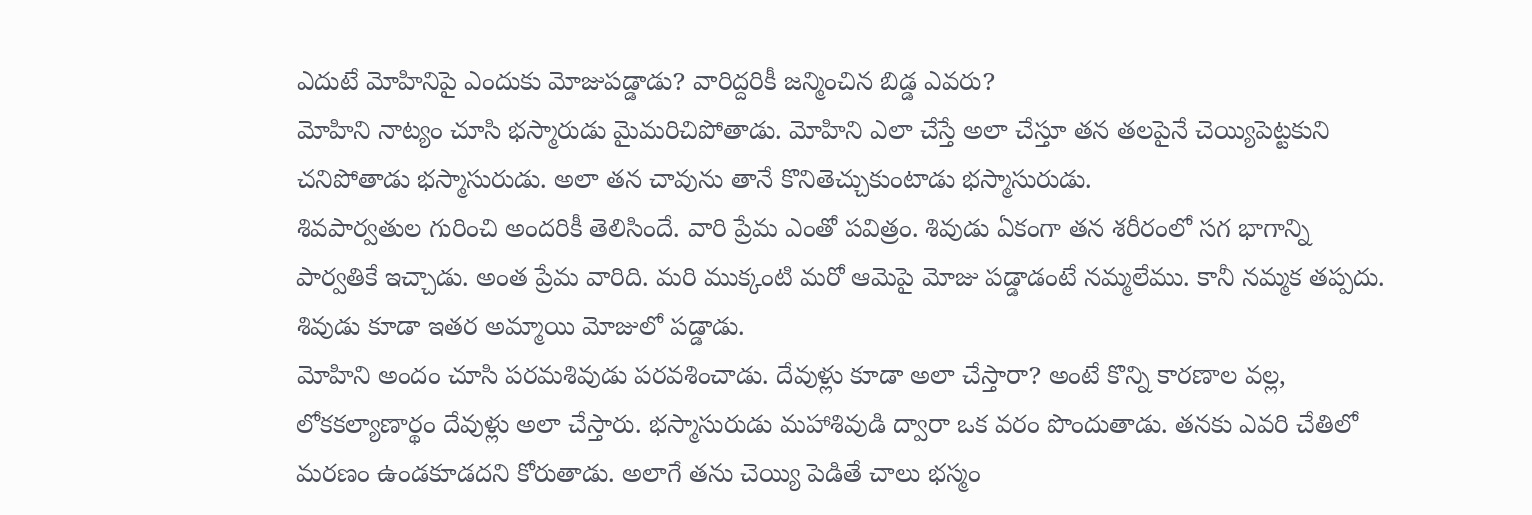ఎదుటే మోహినిపై ఎందుకు మోజుపడ్డాడు? వారిద్దరికీ జన్మించిన బిడ్డ ఎవరు?
మోహిని నాట్యం చూసి భస్మారుడు మైమరిచిపోతాడు. మోహిని ఎలా చేస్తే అలా చేస్తూ తన తలపైనే చెయ్యిపెట్టకుని చనిపోతాడు భస్మాసురుడు. అలా తన చావును తానే కొనితెచ్చుకుంటాడు భస్మాసురుడు.
శివపార్వతుల గురించి అందరికీ తెలిసిందే. వారి ప్రేమ ఎంతో పవిత్రం. శివుడు ఏకంగా తన శరీరంలో సగ భాగాన్ని పార్వతికే ఇచ్చాడు. అంత ప్రేమ వారిది. మరి ముక్కంటి మరో ఆమెపై మోజు పడ్డాడంటే నమ్మలేము. కానీ నమ్మక తప్పదు. శివుడు కూడా ఇతర అమ్మాయి మోజులో పడ్డాడు.
మోహిని అందం చూసి పరమశివుడు పరవశించాడు. దేవుళ్లు కూడా అలా చేస్తారా? అంటే కొన్ని కారణాల వల్ల, లోకకల్యాణార్థం దేవుళ్లు అలా చేస్తారు. భస్మాసురుడు మహాశివుడి ద్వారా ఒక వరం పొందుతాడు. తనకు ఎవరి చేతిలో మరణం ఉండకూడదని కోరుతాడు. అలాగే తను చెయ్యి పెడితే చాలు భస్మం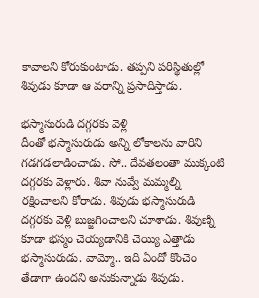కావాలని కోరుకుంటాడు. తప్పని పరిస్థితుల్లో శివుడు కూడా ఆ వరాన్ని ప్రసాదిస్తాడు.

భస్మాసురుడి దగ్గరకు వెళ్లి
దీంతో భస్మాసురుడు అన్ని లోకాలను వారిని గడగడలాడించాడు. సో.. దేవతలంతా ముక్కంటి దగ్గరకు వెళ్లారు. శివా నువ్వే మమ్మల్ని రక్షించాలని కోరాడు. శివుడు భస్మాసురుడి దగ్గరకు వెళ్లి బుజ్జగించాలని చూశాడు. శివుణ్ని కూడా భస్మం చెయ్యడానికి చెయ్యి ఎత్తాడు భస్మాసురుడు. వామ్మో.. ఇది ఏందో కొంచెం తేడాగా ఉందని అనుకున్నాడు శివుడు.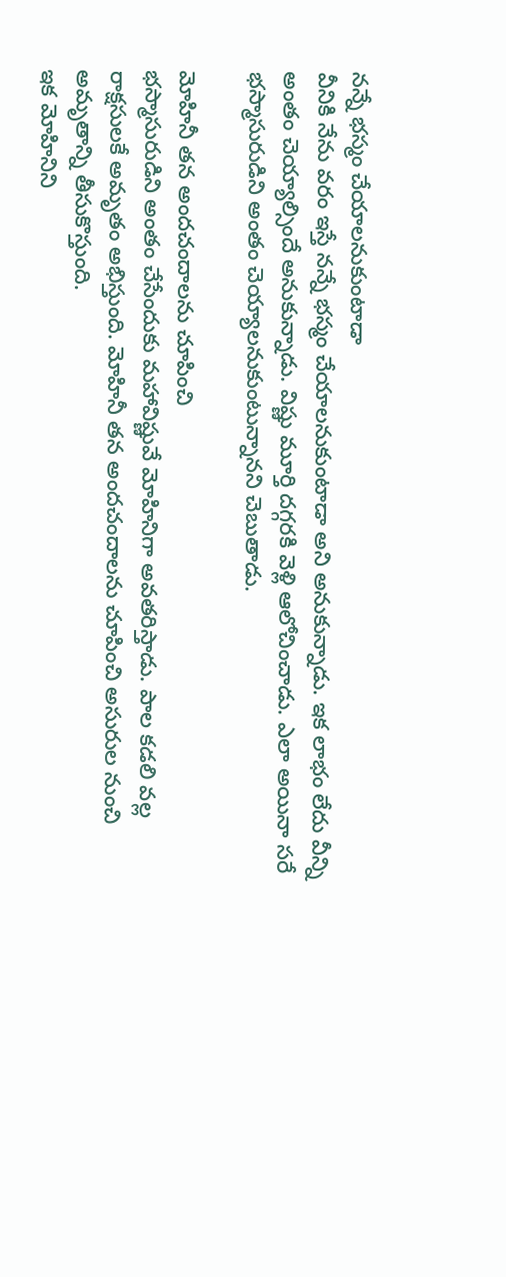నన్నే భస్మం చేయాలనుకుంటాడా
వీనికి నేను వరం ఇస్తే నన్నే భస్మం చేయాలనుకుంటాడా అని అనుకున్నాడు. ఇక లాభం లేదు వీన్ని అంతం చెయ్యాల్సిందే అనుకున్నాడు. విష్ణు మూర్తి దగ్గరకి వెళ్లి ఆలోచించాడు. ఎలా అయినా సరే భస్మాసురుడిని అంతం చెయ్యాలనుకుంటున్నానని చెబుతాడు.

మోహినీ తన అందచందాలను చూపించి
భస్మాసురుడిని అంతం చేసేందుకు మహావిష్ణువే మోహినిగా అవతరిస్తాడు. పాల కడలి వల్ల రాక్షసులకే అమృతం అభిస్తుంది. మోహినీ తన అందచందాలను చూపించి అసురుల నుంచి అమృతాన్ని తీసుకొస్తుంది.
ఇక మోహినిని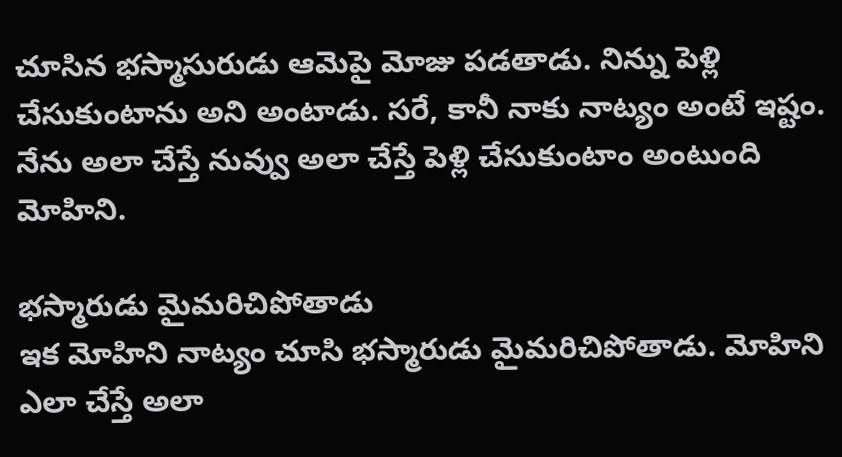చూసిన భస్మాసురుడు ఆమెపై మోజు పడతాడు. నిన్ను పెళ్లి చేసుకుంటాను అని అంటాడు. సరే, కానీ నాకు నాట్యం అంటే ఇష్టం. నేను అలా చేస్తే నువ్వు అలా చేస్తే పెళ్లి చేసుకుంటాం అంటుంది మోహిని.

భస్మారుడు మైమరిచిపోతాడు
ఇక మోహిని నాట్యం చూసి భస్మారుడు మైమరిచిపోతాడు. మోహిని ఎలా చేస్తే అలా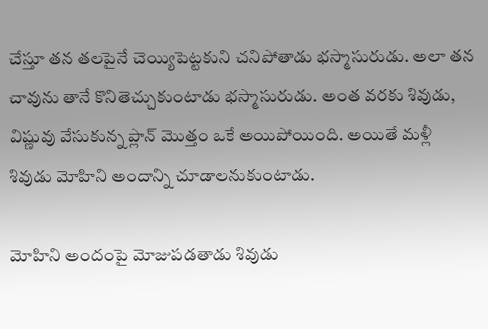చేస్తూ తన తలపైనే చెయ్యిపెట్టకుని చనిపోతాడు భస్మాసురుడు. అలా తన చావును తానే కొనితెచ్చుకుంటాడు భస్మాసురుడు. అంత వరకు శివుడు, విష్ణువు వేసుకున్న ప్లాన్ మొత్తం ఒకే అయిపోయింది. అయితే మళ్లీ శివుడు మోహిని అందాన్ని చూడాలనుకుంటాడు.

మోహిని అందంపై మోజుపడతాడు శివుడు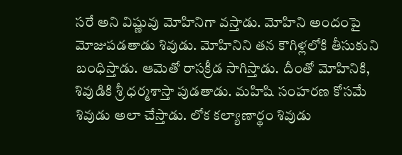సరే అని విష్ణువు మోహినిగా వస్తాడు. మోహిని అందంపై మోజుపడతాడు శివుడు. మోహినిని తన కౌగిళ్లలోకి తీసుకుని బంధిస్తాడు. ఆమెతో రాసక్రీడ సాగిస్తాడు. దీంతో మోహినికి, శివుడికి శ్రీ ధర్మశాస్తా పుడతాడు. మహిషి సంహరణ కోసమే శివుడు అలా చేస్తాడు. లోక కల్యాణార్థం శివుడు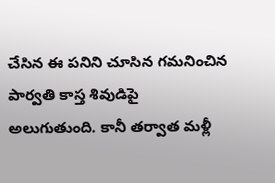చేసిన ఈ పనిని చూసిన గమనించిన పార్వతి కాస్త శివుడిపై అలుగుతుంది. కానీ తర్వాత మళ్లీ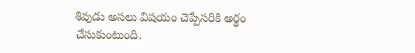శివుడు అసలు విషయం చెప్పేసరికి అర్థం చేసుకుంటుంది.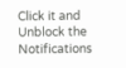Click it and Unblock the Notifications